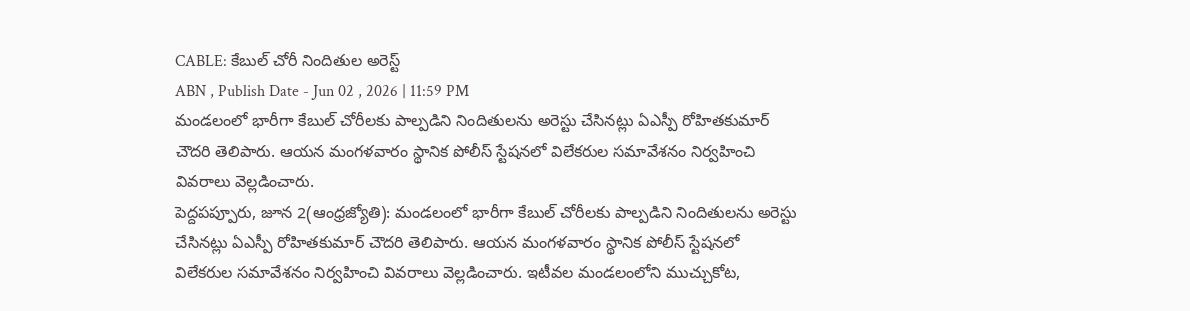CABLE: కేబుల్ చోరీ నిందితుల అరెస్ట్
ABN , Publish Date - Jun 02 , 2026 | 11:59 PM
మండలంలో భారీగా కేబుల్ చోరీలకు పాల్పడిని నిందితులను అరెస్టు చేసినట్లు ఏఎస్పీ రోహితకుమార్ చౌదరి తెలిపారు. ఆయన మంగళవారం స్థానిక పోలీస్ స్టేషనలో విలేకరుల సమావేశనం నిర్వహించి వివరాలు వెల్లడించారు.
పెద్దపప్పూరు, జూన 2(ఆంధ్రజ్యోతి): మండలంలో భారీగా కేబుల్ చోరీలకు పాల్పడిని నిందితులను అరెస్టు చేసినట్లు ఏఎస్పీ రోహితకుమార్ చౌదరి తెలిపారు. ఆయన మంగళవారం స్థానిక పోలీస్ స్టేషనలో విలేకరుల సమావేశనం నిర్వహించి వివరాలు వెల్లడించారు. ఇటీవల మండలంలోని ముచ్చుకోట,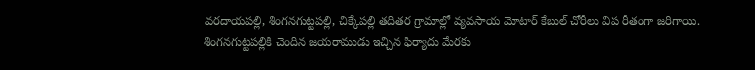వరదాయపల్లి, శింగనగుట్టపల్లి, చిక్కేపల్లి తదితర గ్రామాల్లో వ్యవసాయ మోటార్ కేబుల్ చోరీలు విప రీతంగా జరిగాయి. శింగనగుట్టపల్లికి చెందిన జయరాముడు ఇచ్చిన ఫిర్యాదు మేరకు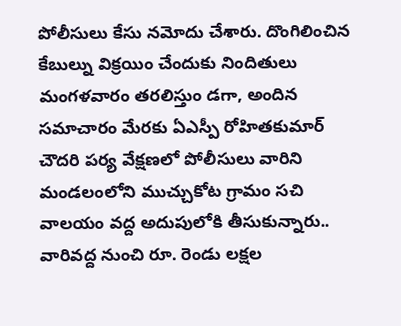పోలీసులు కేసు నమోదు చేశారు. దొంగిలించిన కేబుల్ను విక్రయిం చేందుకు నిందితులు మంగళవారం తరలిస్తుం డగా, అందిన సమాచారం మేరకు ఏఎస్పీ రోహితకుమార్ చౌదరి పర్య వేక్షణలో పోలీసులు వారిని మండలంలోని ముచ్చుకోట గ్రామం సచి వాలయం వద్ద అదుపులోకి తీసుకున్నారు.. వారివద్ద నుంచి రూ. రెండు లక్షల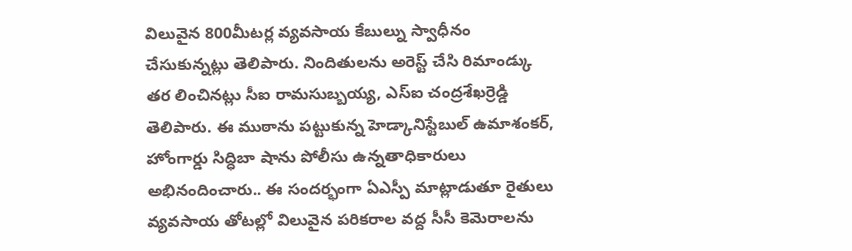విలువైన 800మీటర్ల వ్యవసాయ కేబుల్ను స్వాధీనం చేసుకున్నట్లు తెలిపారు. నిందితులను అరెస్ట్ చేసి రిమాండ్కు తర లించినట్లు సీఐ రామసుబ్బయ్య, ఎస్ఐ చంద్రశేఖర్రెడ్డి తెలిపారు. ఈ ముఠాను పట్టుకున్న హెడ్కానిస్టేబుల్ ఉమాశంకర్, హోంగార్డు సిద్ధిబా షాను పోలీసు ఉన్నతాధికారులు అభినందించారు.. ఈ సందర్భంగా ఏఎస్పీ మాట్లాడుతూ రైతులు వ్యవసాయ తోటల్లో విలువైన పరికరాల వద్ద సీసీ కెమెరాలను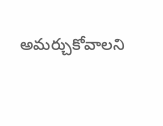అమర్చుకోవాలని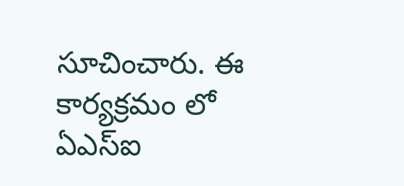సూచించారు. ఈ కార్యక్రమం లో ఏఎస్ఐ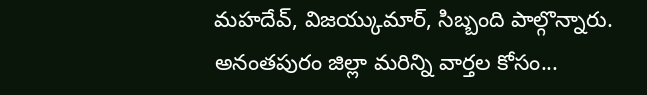మహదేవ్, విజయ్కుమార్, సిబ్బంది పాల్గొన్నారు.
అనంతపురం జిల్లా మరిన్ని వార్తల కోసం...